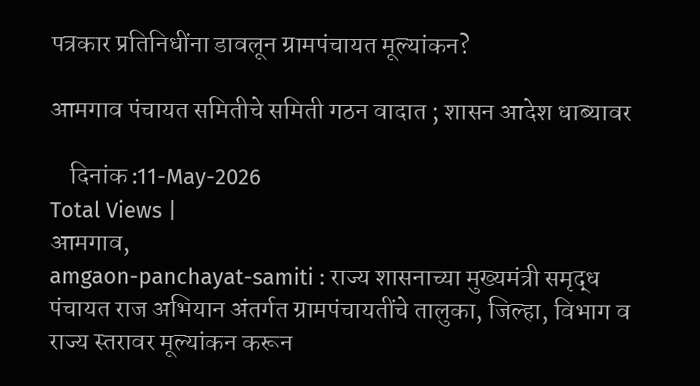पत्रकार प्रतिनिधींना डावलून ग्रामपंचायत मूल्यांकन?

आमगाव पंचायत समितीचे समिती गठन वादात ; शासन आदेश धाब्यावर

    दिनांक :11-May-2026
Total Views |
आमगाव,
amgaon-panchayat-samiti : राज्य शासनाच्या मुख्यमंत्री समृद्ध पंचायत राज अभियान अंतर्गत ग्रामपंचायतींचे तालुका, जिल्हा, विभाग व राज्य स्तरावर मूल्यांकन करून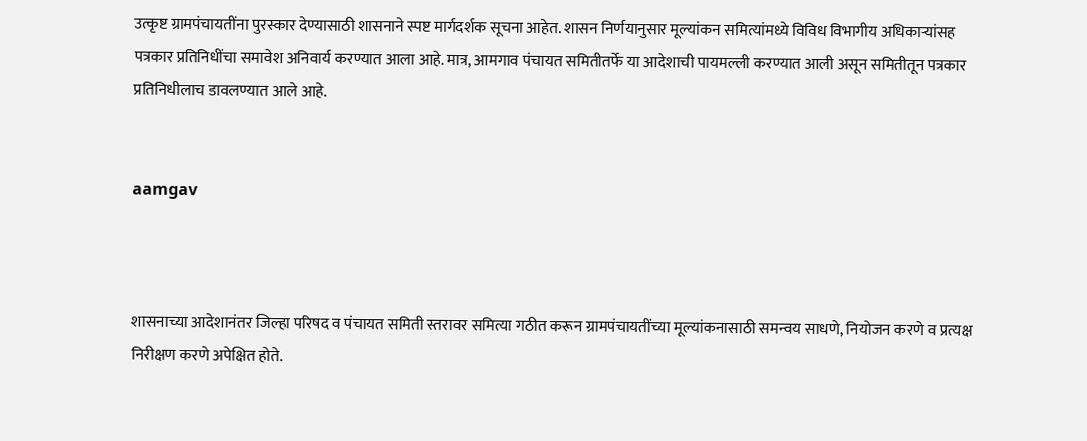उत्कृष्ट ग्रामपंचायतींना पुरस्कार देण्यासाठी शासनाने स्पष्ट मार्गदर्शक सूचना आहेत. शासन निर्णयानुसार मूल्यांकन समित्यांमध्ये विविध विभागीय अधिकार्‍यांसह पत्रकार प्रतिनिधींचा समावेश अनिवार्य करण्यात आला आहे. मात्र, आमगाव पंचायत समितीतर्फे या आदेशाची पायमल्ली करण्यात आली असून समितीतून पत्रकार प्रतिनिधीलाच डावलण्यात आले आहे.


aamgav



शासनाच्या आदेशानंतर जिल्हा परिषद व पंचायत समिती स्तरावर समित्या गठीत करून ग्रामपंचायतींच्या मूल्यांकनासाठी समन्वय साधणे, नियोजन करणे व प्रत्यक्ष निरीक्षण करणे अपेक्षित होते.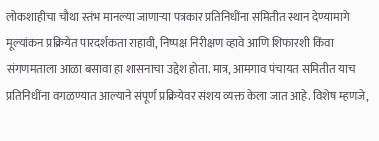लोकशाहीचा चौथा स्तंभ मानल्या जाणार्‍या पत्रकार प्रतिनिधींना समितीत स्थान देण्यामागे मूल्यांकन प्रक्रियेत पारदर्शकता राहावी, निष्पक्ष निरीक्षण व्हावे आणि शिफारशी किंवा संगणमताला आळा बसावा हा शासनाचा उद्देश होता. मात्र, आमगाव पंचायत समितीत याच प्रतिनिधींना वगळण्यात आल्याने संपूर्ण प्रक्रियेवर संशय व्यक्त केला जात आहे. विशेष म्हणजे,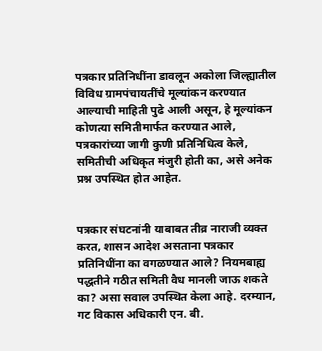पत्रकार प्रतिनिधींना डावलून अकोला जिल्ह्यातील विविध ग्रामपंचायतींचे मूल्यांकन करण्यात आल्याची माहिती पुढे आली असून, हे मूल्यांकन कोणत्या समितीमार्फत करण्यात आले, पत्रकारांच्या जागी कुणी प्रतिनिधित्व केले, समितीची अधिकृत मंजुरी होती का, असे अनेक प्रश्न उपस्थित होत आहेत.


पत्रकार संघटनांनी याबाबत तीव्र नाराजी व्यक्त करत, शासन आदेश असताना पत्रकार प्रतिनिधींना का वगळण्यात आले? नियमबाह्य पद्धतीने गठीत समिती वैध मानली जाऊ शकते का? असा सवाल उपस्थित केला आहे. दरम्यान, गट विकास अधिकारी एन. बी.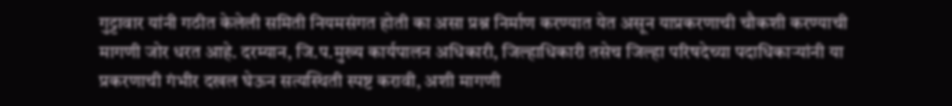गुट्टावार यांनी गठीत केलेली समिती नियमसंगत होती का असा प्रश्न निर्माण करण्यात येत असून याप्रकरणाची चौकशी करण्याची मागणी जोर धरत आहे. दरम्यान, जि.प.मुख्य कार्यपालन अधिकारी, जिल्हाधिकारी तसेच जिल्हा परिषदेच्या पदाधिकार्‍यांनी या प्रकरणाची गंभीर दखल घेऊन सत्यस्थिती स्पष्ट करावी, अशी मागणी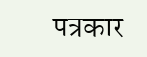पत्रकार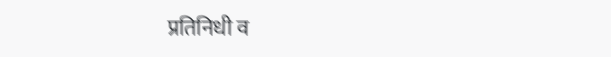प्रतिनिधी व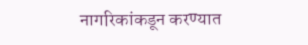नागरिकांकडून करण्यात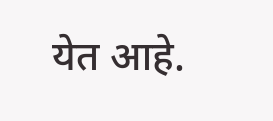येत आहे.